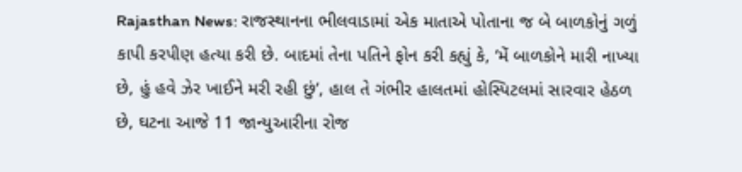Rajasthan News: રાજસ્થાનના ભીલવાડામાં એક માતાએ પોતાના જ બે બાળકોનું ગળું કાપી કરપીણ હત્યા કરી છે. બાદમાં તેના પતિને ફોન કરી કહ્યું કે, ‘મેં બાળકોને મારી નાખ્યા છે, હું હવે ઝેર ખાઈને મરી રહી છું’, હાલ તે ગંભીર હાલતમાં હોસ્પિટલમાં સારવાર હેઠળ છે, ઘટના આજે 11 જાન્યુઆરીના રોજ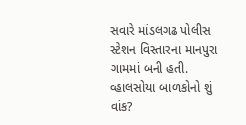સવારે માંડલગઢ પોલીસ સ્ટેશન વિસ્તારના માનપુરા ગામમાં બની હતી.
વ્હાલસોયા બાળકોનો શું વાંક?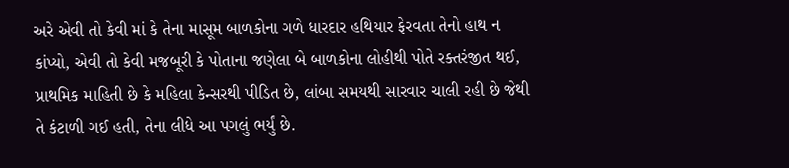અરે એવી તો કેવી માં કે તેના માસૂમ બાળકોના ગળે ધારદાર હથિયાર ફેરવતા તેનો હાથ ન કાંપ્યો, એવી તો કેવી મજબૂરી કે પોતાના જણેલા બે બાળકોના લોહીથી પોતે રક્તરંજીત થઈ, પ્રાથમિક માહિતી છે કે મહિલા કેન્સરથી પીડિત છે, લાંબા સમયથી સારવાર ચાલી રહી છે જેથી તે કંટાળી ગઈ હતી, તેના લીધે આ પગલું ભર્યું છે.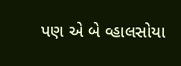પણ એ બે વ્હાલસોયા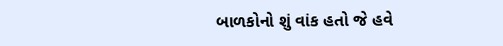બાળકોનો શું વાંક હતો જે હવે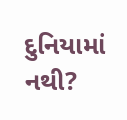દુનિયામાં નથી?